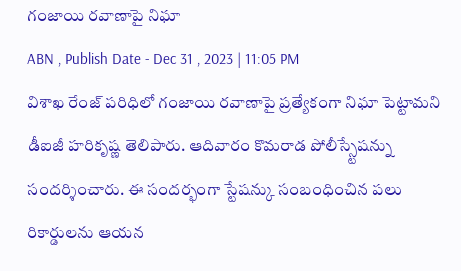గంజాయి రవాణాపై నిఘా
ABN , Publish Date - Dec 31 , 2023 | 11:05 PM
విశాఖ రేంజ్ పరిధిలో గంజాయి రవాణాపై ప్రత్యేకంగా నిఘా పెట్టామని డీఐజీ హరికృష్ణ తెలిపారు. ఆదివారం కొమరాడ పోలీస్స్టేషన్ను సందర్శించారు. ఈ సందర్భంగా స్టేషన్కు సంబంధించిన పలు రికార్డులను ఆయన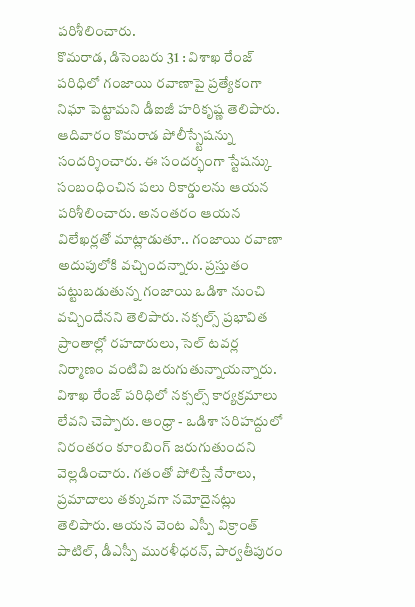పరిశీలించారు.
కొమరాడ, డిసెంబరు 31 : విశాఖ రేంజ్ పరిధిలో గంజాయి రవాణాపై ప్రత్యేకంగా నిఘా పెట్టామని డీఐజీ హరికృష్ణ తెలిపారు. ఆదివారం కొమరాడ పోలీస్స్టేషన్ను సందర్శించారు. ఈ సందర్భంగా స్టేషన్కు సంబంధించిన పలు రికార్డులను ఆయన పరిశీలించారు. అనంతరం ఆయన విలేఖర్లతో మాట్లాడుతూ.. గంజాయి రవాణా అదుపులోకి వచ్చిందన్నారు. ప్రస్తుతం పట్టుబడుతున్న గంజాయి ఒడిశా నుంచి వచ్చిందేనని తెలిపారు. నక్సల్స్ ప్రభావిత ప్రాంతాల్లో రహదారులు, సెల్ టవర్ల నిర్మాణం వంటివి జరుగుతున్నాయన్నారు. విశాఖ రేంజ్ పరిధిలో నక్సల్స్ కార్యక్రమాలు లేవని చెప్పారు. ఆంధ్రా - ఒడిశా సరిహద్దులో నిరంతరం కూంబింగ్ జరుగుతుందని వెల్లడించారు. గతంతో పోలిస్తే నేరాలు, ప్రమాదాలు తక్కువగా నమోదైనట్లు తెలిపారు. ఆయన వెంట ఎస్పీ విక్రాంత్ పాటిల్, డీఎస్పీ మురళీధరన్, పార్వతీపురం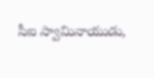సీఐ స్వామినాయుడు,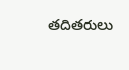తదితరులు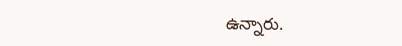ఉన్నారు.